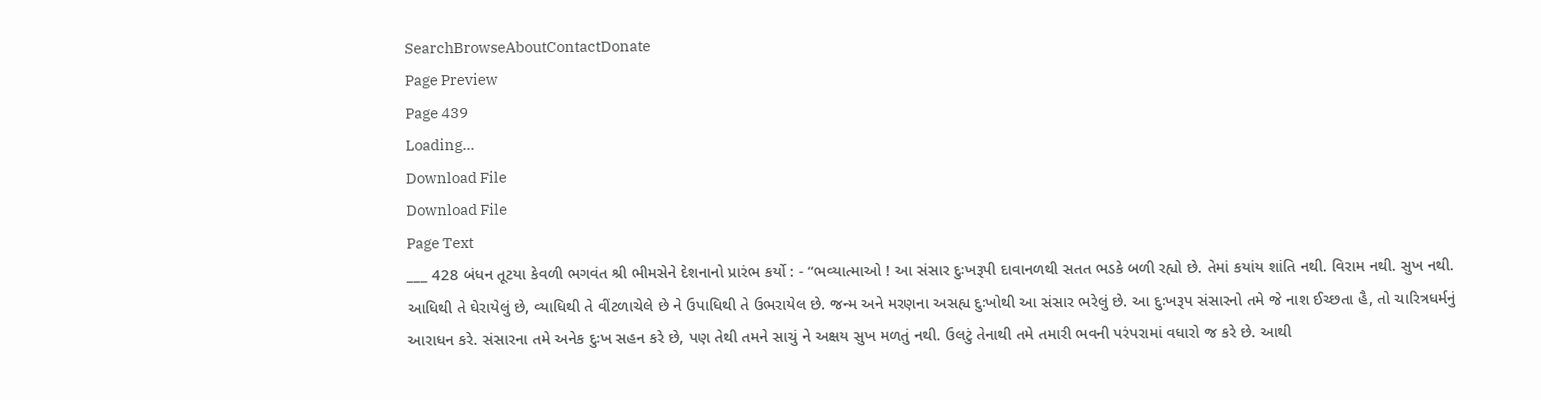SearchBrowseAboutContactDonate
Page Preview
Page 439
Loading...
Download File
Download File
Page Text
___ 428 બંધન તૂટયા કેવળી ભગવંત શ્રી ભીમસેને દેશનાનો પ્રારંભ કર્યો : - “ભવ્યાત્માઓ ! આ સંસાર દુઃખરૂપી દાવાનળથી સતત ભડકે બળી રહ્યો છે. તેમાં કયાંય શાંતિ નથી. વિરામ નથી. સુખ નથી. આધિથી તે ઘેરાયેલું છે, વ્યાધિથી તે વીંટળાચેલે છે ને ઉપાધિથી તે ઉભરાયેલ છે. જન્મ અને મરણના અસહ્ય દુઃખોથી આ સંસાર ભરેલું છે. આ દુઃખરૂપ સંસારનો તમે જે નાશ ઈચ્છતા હૈ, તો ચારિત્રધર્મનું આરાધન કરે. સંસારના તમે અનેક દુઃખ સહન કરે છે, પણ તેથી તમને સાચું ને અક્ષય સુખ મળતું નથી. ઉલટું તેનાથી તમે તમારી ભવની પરંપરામાં વધારો જ કરે છે. આથી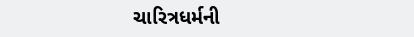ચારિત્રધર્મની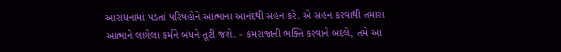આરાધનામાં પડતાં પરિષહોને આત્માના આનંદથી સહન કરે. એ સહન કરવાથી તમારા આત્માને લાગેલા કર્મને બંધને તૂટી જશે. - કમરાજાની ભક્તિ કરવાને બદલે, તમે આ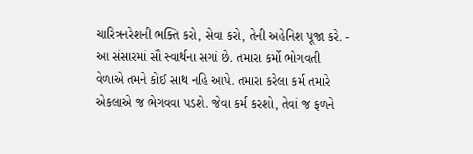ચારિત્રનરેશની ભક્તિ કરો, સેવા કરો, તેની અહેનિશ પૂજા કરે. - આ સંસારમાં સૌ સ્વાર્થના સગાં છે. તમારા કર્મો ભોગવતી વેળાએ તમને કોઈ સાથ નહિ આપે. તમારા કરેલા કર્મ તમારે એકલાએ જ ભેગવવા પડશે. જેવા કર્મ કરશો, તેવાં જ ફળને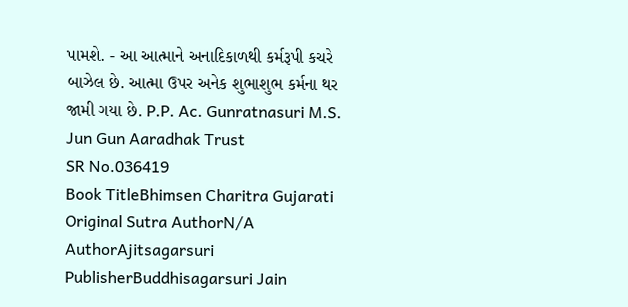પામશે. - આ આત્માને અનાદિકાળથી કર્મરૂપી કચરે બાઝેલ છે. આત્મા ઉપર અનેક શુભાશુભ કર્મના થર જામી ગયા છે. P.P. Ac. Gunratnasuri M.S. Jun Gun Aaradhak Trust
SR No.036419
Book TitleBhimsen Charitra Gujarati
Original Sutra AuthorN/A
AuthorAjitsagarsuri
PublisherBuddhisagarsuri Jain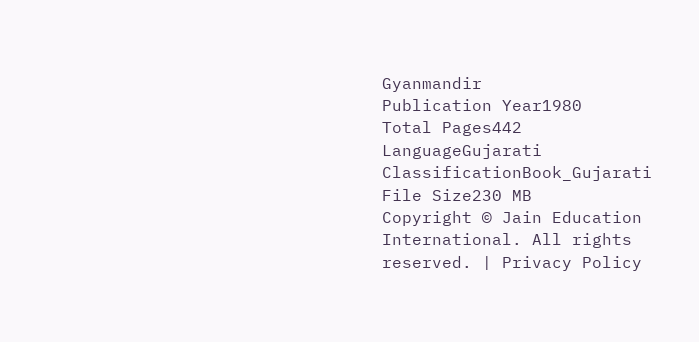Gyanmandir
Publication Year1980
Total Pages442
LanguageGujarati
ClassificationBook_Gujarati
File Size230 MB
Copyright © Jain Education International. All rights reserved. | Privacy Policy